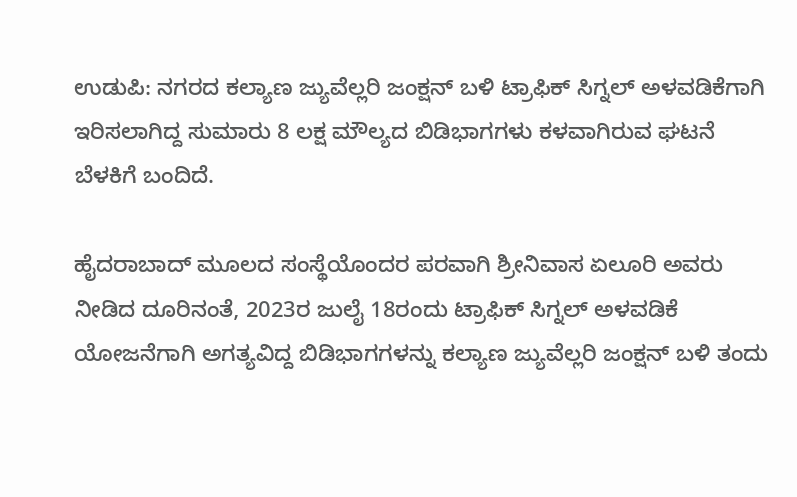ಉಡುಪಿ: ನಗರದ ಕಲ್ಯಾಣ ಜ್ಯುವೆಲ್ಲರಿ ಜಂಕ್ಷನ್ ಬಳಿ ಟ್ರಾಫಿಕ್ ಸಿಗ್ನಲ್ ಅಳವಡಿಕೆಗಾಗಿ ಇರಿಸಲಾಗಿದ್ದ ಸುಮಾರು 8 ಲಕ್ಷ ಮೌಲ್ಯದ ಬಿಡಿಭಾಗಗಳು ಕಳವಾಗಿರುವ ಘಟನೆ ಬೆಳಕಿಗೆ ಬಂದಿದೆ.

ಹೈದರಾಬಾದ್ ಮೂಲದ ಸಂಸ್ಥೆಯೊಂದರ ಪರವಾಗಿ ಶ್ರೀನಿವಾಸ ಏಲೂರಿ ಅವರು ನೀಡಿದ ದೂರಿನಂತೆ, 2023ರ ಜುಲೈ 18ರಂದು ಟ್ರಾಫಿಕ್ ಸಿಗ್ನಲ್ ಅಳವಡಿಕೆ ಯೋಜನೆಗಾಗಿ ಅಗತ್ಯವಿದ್ದ ಬಿಡಿಭಾಗಗಳನ್ನು ಕಲ್ಯಾಣ ಜ್ಯುವೆಲ್ಲರಿ ಜಂಕ್ಷನ್ ಬಳಿ ತಂದು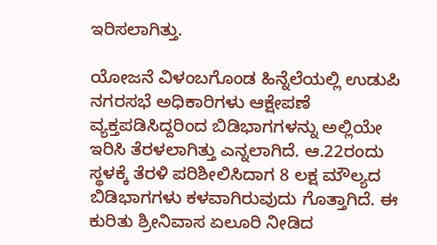ಇರಿಸಲಾಗಿತ್ತು.

ಯೋಜನೆ ವಿಳಂಬಗೊಂಡ ಹಿನ್ನೆಲೆಯಲ್ಲಿ ಉಡುಪಿ ನಗರಸಭೆ ಅಧಿಕಾರಿಗಳು ಆಕ್ಷೇಪಣೆ ವ್ಯಕ್ತಪಡಿಸಿದ್ದರಿಂದ ಬಿಡಿಭಾಗಗಳನ್ನು ಅಲ್ಲಿಯೇ ಇರಿಸಿ ತೆರಳಲಾಗಿತ್ತು ಎನ್ನಲಾಗಿದೆ. ಆ.22ರಂದು ಸ್ಥಳಕ್ಕೆ ತೆರಳಿ ಪರಿಶೀಲಿಸಿದಾಗ 8 ಲಕ್ಷ ಮೌಲ್ಯದ ಬಿಡಿಭಾಗಗಳು ಕಳವಾಗಿರುವುದು ಗೊತ್ತಾಗಿದೆ. ಈ ಕುರಿತು ಶ್ರೀನಿವಾಸ ಏಲೂರಿ ನೀಡಿದ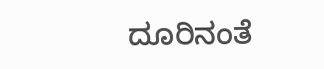ದೂರಿನಂತೆ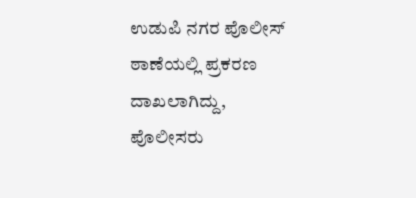ಉಡುಪಿ ನಗರ ಪೊಲೀಸ್ ಠಾಣೆಯಲ್ಲಿ ಪ್ರಕರಣ ದಾಖಲಾಗಿದ್ದು, ಪೊಲೀಸರು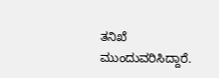ತನಿಖೆ ಮುಂದುವರಿಸಿದ್ದಾರೆ.